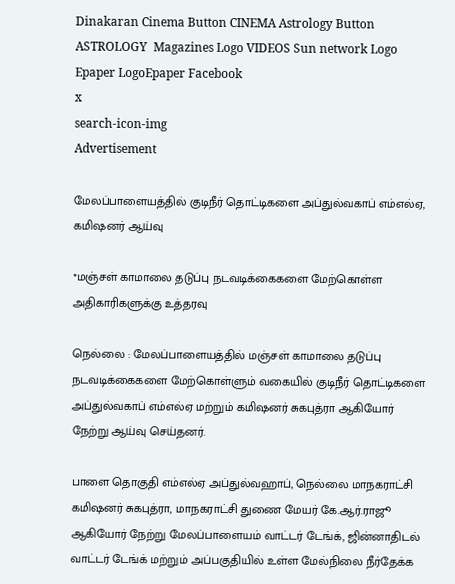Dinakaran Cinema Button CINEMA Astrology Button ASTROLOGY  Magazines Logo VIDEOS Sun network Logo Epaper LogoEpaper Facebook
x
search-icon-img
Advertisement

மேலப்பாளையத்தில் குடிநீர் தொட்டிகளை அப்துல்வகாப் எம்எல்ஏ, கமிஷனர் ஆய்வு

*மஞ்சள் காமாலை தடுப்பு நடவடிக்கைகளை மேற்கொள்ள அதிகாரிகளுக்கு உத்தரவு

நெல்லை : மேலப்பாளையத்தில் மஞ்சள் காமாலை தடுப்பு நடவடிக்கைகளை மேற்கொள்ளும் வகையில் குடிநீர் தொட்டிகளை அப்துல்வகாப் எம்எல்ஏ மற்றும் கமிஷனர் சுகபுத்ரா ஆகியோர் நேற்று ஆய்வு செய்தனர்.

பாளை தொகுதி எம்எல்ஏ அப்துல்வஹாப், நெல்லை மாநகராட்சி கமிஷனர் சுகபுத்ரா, மாநகராட்சி துணை மேயர் கே.ஆர்.ராஜூ ஆகியோர் நேற்று மேலப்பாளையம் வாட்டர் டேங்க், ஜின்னாதிடல் வாட்டர் டேங்க் மற்றும் அப்பகுதியில் உள்ள மேல்நிலை நீர்தேக்க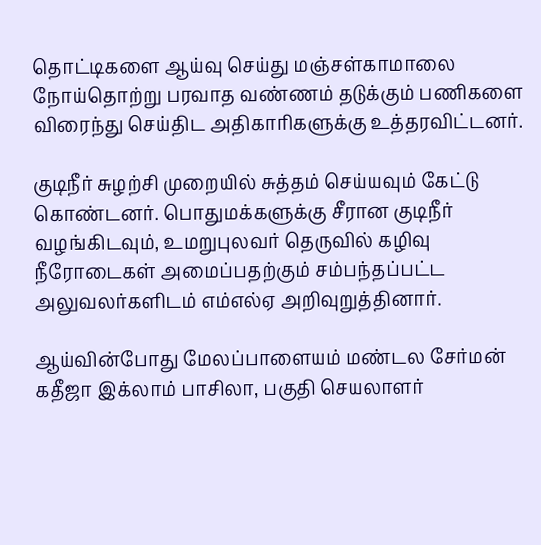தொட்டிகளை ஆய்வு செய்து மஞ்சள்காமாலை நோய்தொற்று பரவாத வண்ணம் தடுக்கும் பணிகளை விரைந்து செய்திட அதிகாரிகளுக்கு உத்தரவிட்டனர்.

குடிநீர் சுழற்சி முறையில் சுத்தம் செய்யவும் கேட்டு கொண்டனர். பொதுமக்களுக்கு சீரான குடிநீர் வழங்கிடவும், உமறுபுலவர் தெருவில் கழிவு நீரோடைகள் அமைப்பதற்கும் சம்பந்தப்பட்ட அலுவலர்களிடம் எம்எல்ஏ அறிவுறுத்தினார்.

ஆய்வின்போது மேலப்பாளையம் மண்டல சேர்மன் கதீஜா இக்லாம் பாசிலா, பகுதி செயலாளர்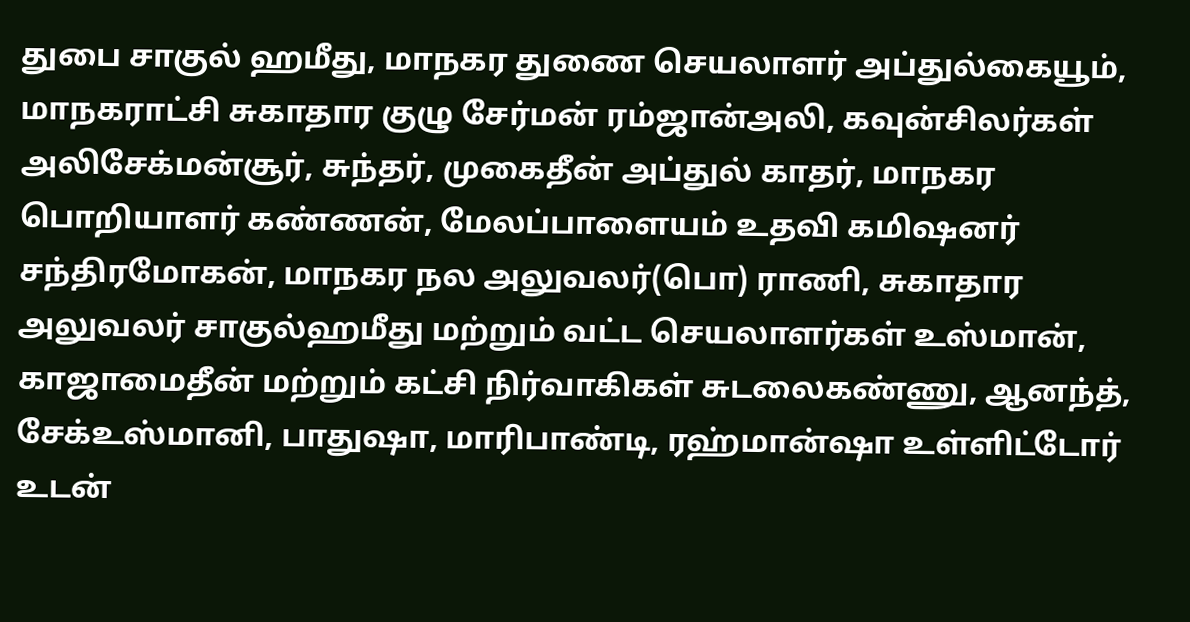துபை சாகுல் ஹமீது, மாநகர துணை செயலாளர் அப்துல்கையூம், மாநகராட்சி சுகாதார குழு சேர்மன் ரம்ஜான்அலி, கவுன்சிலர்கள் அலிசேக்மன்சூர், சுந்தர், முகைதீன் அப்துல் காதர், மாநகர பொறியாளர் கண்ணன், மேலப்பாளையம் உதவி கமிஷனர் சந்திரமோகன், மாநகர நல அலுவலர்(பொ) ராணி, சுகாதார அலுவலர் சாகுல்ஹமீது மற்றும் வட்ட செயலாளர்கள் உஸ்மான், காஜாமைதீன் மற்றும் கட்சி நிர்வாகிகள் சுடலைகண்ணு, ஆனந்த், சேக்உஸ்மானி, பாதுஷா, மாரிபாண்டி, ரஹ்மான்ஷா உள்ளிட்டோர் உடன்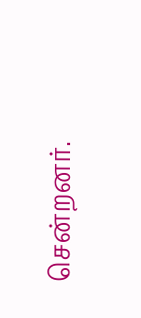சென்றனர்.